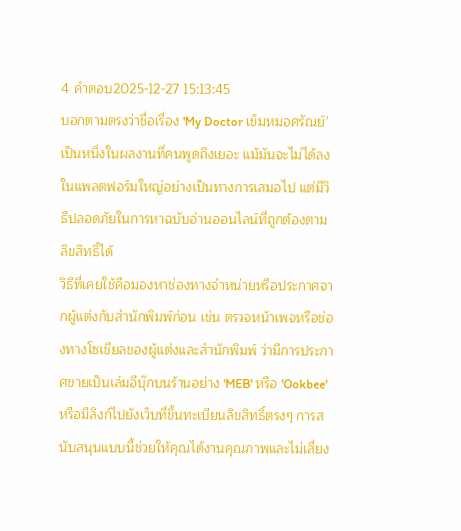4 คำตอบ2025-12-27 15:13:45
บอกตามตรงว่าชื่อเรื่อง 'My Doctor เข็มหมอศรัณย์' เป็นหนึ่งในผลงานที่คนพูดถึงเยอะ แม้มันจะไม่ได้ลงในแพลตฟอร์มใหญ่อย่างเป็นทางการเสมอไป แต่มีวิธีปลอดภัยในการหาฉบับอ่านออนไลน์ที่ถูกต้องตามลิขสิทธิ์ได้
วิธีที่เคยใช้คือมองหาช่องทางจำหน่ายหรือประกาศจากผู้แต่งกับสำนักพิมพ์ก่อน เช่น ตรวจหน้าเพจหรือช่องทางโซเชียลของผู้แต่งและสำนักพิมพ์ ว่ามีการประกาศขายเป็นเล่มอีบุ๊กบนร้านอย่าง 'MEB' หรือ 'Ookbee' หรือมีลิงก์ไปยังเว็บที่ขึ้นทะเบียนลิขสิทธิ์ตรงๆ การสนับสนุนแบบนี้ช่วยให้คุณได้งานคุณภาพและไม่เสี่ยง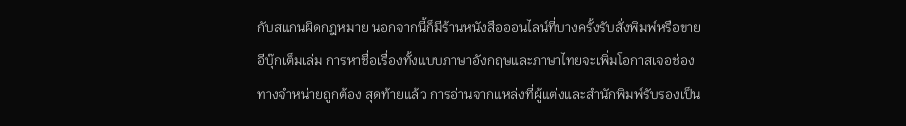กับสแกนผิดกฎหมาย นอกจากนี้ก็มีร้านหนังสือออนไลน์ที่บางครั้งรับสั่งพิมพ์หรือขายอีบุ๊กเต็มเล่ม การหาชื่อเรื่องทั้งแบบภาษาอังกฤษและภาษาไทยจะเพิ่มโอกาสเจอช่องทางจำหน่ายถูกต้อง สุดท้ายแล้ว การอ่านจากแหล่งที่ผู้แต่งและสำนักพิมพ์รับรองเป็น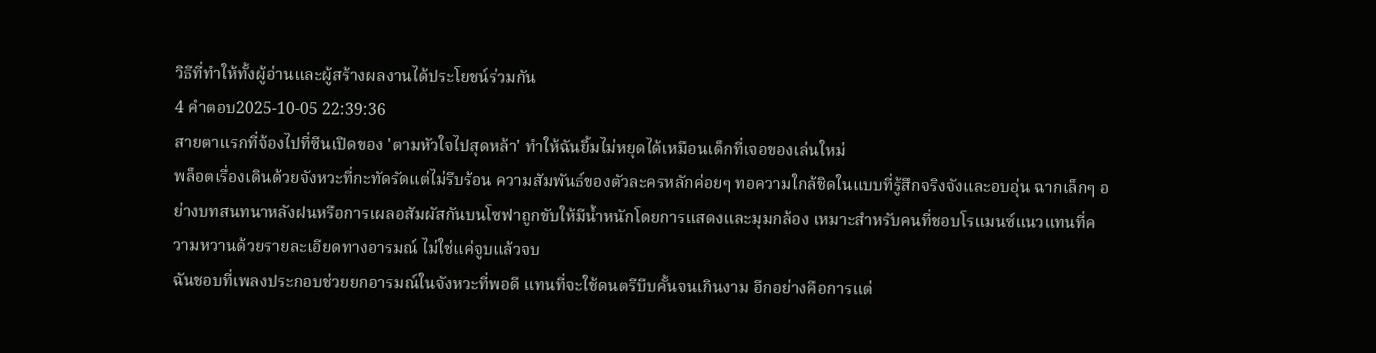วิธีที่ทำให้ทั้งผู้อ่านและผู้สร้างผลงานได้ประโยชน์ร่วมกัน
4 คำตอบ2025-10-05 22:39:36
สายตาแรกที่จ้องไปที่ซีนเปิดของ 'ตามหัวใจไปสุดหล้า' ทำให้ฉันยิ้มไม่หยุดได้เหมือนเด็กที่เจอของเล่นใหม่
พล็อตเรื่องเดินด้วยจังหวะที่กะทัดรัดแต่ไม่รีบร้อน ความสัมพันธ์ของตัวละครหลักค่อยๆ ทอความใกล้ชิดในแบบที่รู้สึกจริงจังและอบอุ่น ฉากเล็กๆ อย่างบทสนทนาหลังฝนหรือการเผลอสัมผัสกันบนโซฟาถูกขับให้มีน้ำหนักโดยการแสดงและมุมกล้อง เหมาะสำหรับคนที่ชอบโรแมนซ์แนวแทนที่ความหวานด้วยรายละเอียดทางอารมณ์ ไม่ใช่แค่จูบแล้วจบ
ฉันชอบที่เพลงประกอบช่วยยกอารมณ์ในจังหวะที่พอดี แทนที่จะใช้ดนตรีบีบคั้นจนเกินงาม อีกอย่างคือการแต่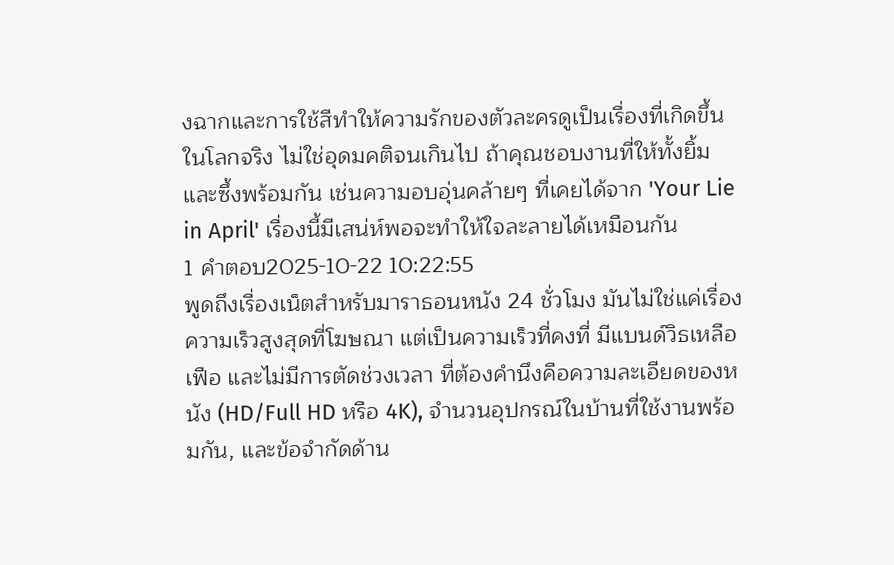งฉากและการใช้สีทำให้ความรักของตัวละครดูเป็นเรื่องที่เกิดขึ้นในโลกจริง ไม่ใช่อุดมคติจนเกินไป ถ้าคุณชอบงานที่ให้ทั้งยิ้มและซึ้งพร้อมกัน เช่นความอบอุ่นคล้ายๆ ที่เคยได้จาก 'Your Lie in April' เรื่องนี้มีเสน่ห์พอจะทำให้ใจละลายได้เหมือนกัน
1 คำตอบ2025-10-22 10:22:55
พูดถึงเรื่องเน็ตสำหรับมาราธอนหนัง 24 ชั่วโมง มันไม่ใช่แค่เรื่องความเร็วสูงสุดที่โฆษณา แต่เป็นความเร็วที่คงที่ มีแบนด์วิธเหลือเฟือ และไม่มีการตัดช่วงเวลา ที่ต้องคำนึงคือความละเอียดของหนัง (HD/Full HD หรือ 4K), จำนวนอุปกรณ์ในบ้านที่ใช้งานพร้อมกัน, และข้อจำกัดด้าน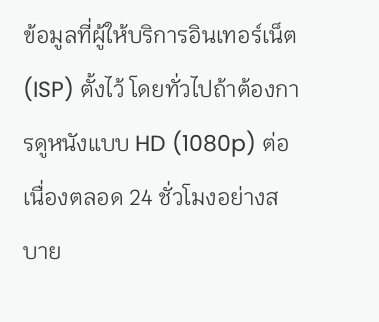ข้อมูลที่ผู้ให้บริการอินเทอร์เน็ต (ISP) ตั้งไว้ โดยทั่วไปถ้าต้องการดูหนังแบบ HD (1080p) ต่อเนื่องตลอด 24 ชั่วโมงอย่างสบาย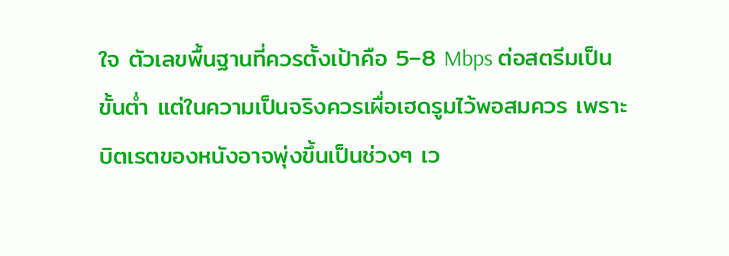ใจ ตัวเลขพื้นฐานที่ควรตั้งเป้าคือ 5–8 Mbps ต่อสตรีมเป็นขั้นต่ำ แต่ในความเป็นจริงควรเผื่อเฮดรูมไว้พอสมควร เพราะบิตเรตของหนังอาจพุ่งขึ้นเป็นช่วงๆ เว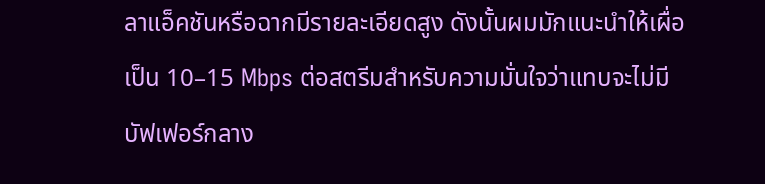ลาแอ็คชันหรือฉากมีรายละเอียดสูง ดังนั้นผมมักแนะนำให้เผื่อเป็น 10–15 Mbps ต่อสตรีมสำหรับความมั่นใจว่าแทบจะไม่มีบัฟเฟอร์กลาง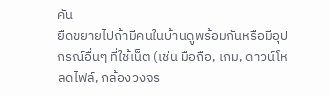คัน
ยืดขยายไปถ้ามีคนในบ้านดูพร้อมกันหรือมีอุปกรณ์อื่นๆ ที่ใช้เน็ต (เช่น มือถือ, เกม, ดาวน์โหลดไฟล์, กล้องวงจร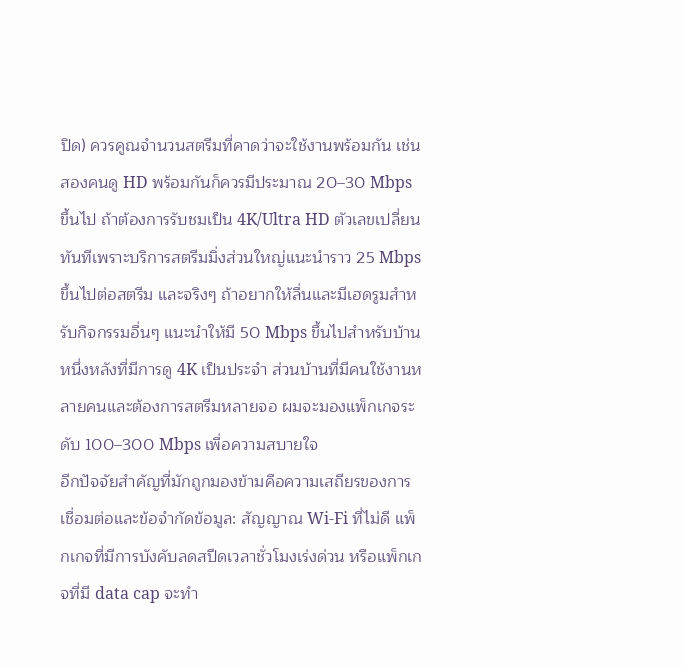ปิด) ควรคูณจำนวนสตรีมที่คาดว่าจะใช้งานพร้อมกัน เช่น สองคนดู HD พร้อมกันก็ควรมีประมาณ 20–30 Mbps ขึ้นไป ถ้าต้องการรับชมเป็น 4K/Ultra HD ตัวเลขเปลี่ยนทันทีเพราะบริการสตรีมมิ่งส่วนใหญ่แนะนำราว 25 Mbps ขึ้นไปต่อสตรีม และจริงๆ ถ้าอยากให้ลื่นและมีเฮดรูมสำหรับกิจกรรมอื่นๆ แนะนำให้มี 50 Mbps ขึ้นไปสำหรับบ้านหนึ่งหลังที่มีการดู 4K เป็นประจำ ส่วนบ้านที่มีคนใช้งานหลายคนและต้องการสตรีมหลายจอ ผมจะมองแพ็กเกจระดับ 100–300 Mbps เพื่อความสบายใจ
อีกปัจจัยสำคัญที่มักถูกมองข้ามคือความเสถียรของการเชื่อมต่อและข้อจำกัดข้อมูล: สัญญาณ Wi‑Fi ที่ไม่ดี แพ็กเกจที่มีการบังคับลดสปีดเวลาชั่วโมงเร่งด่วน หรือแพ็กเกจที่มี data cap จะทำ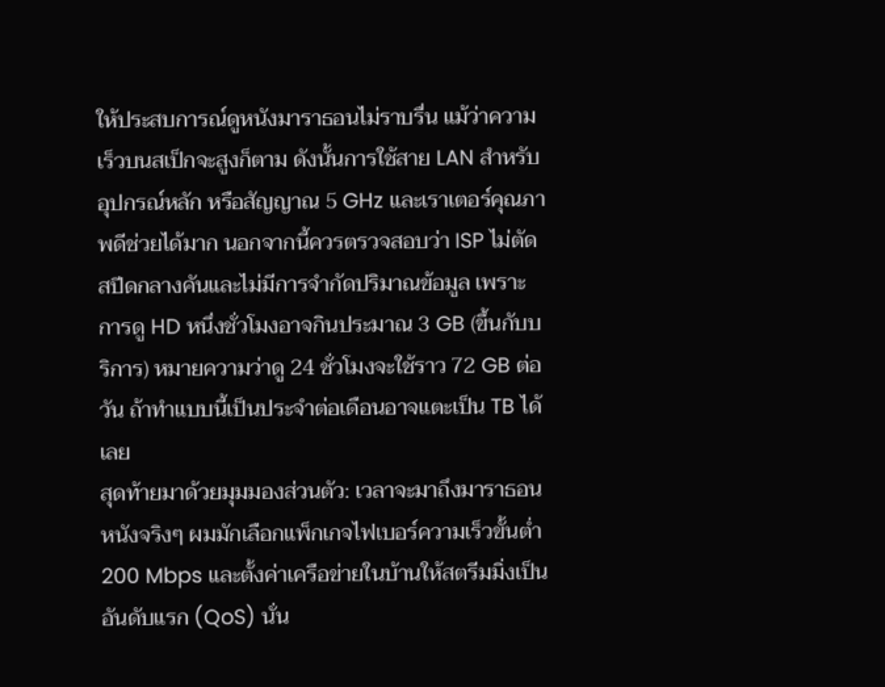ให้ประสบการณ์ดูหนังมาราธอนไม่ราบรื่น แม้ว่าความเร็วบนสเป็กจะสูงก็ตาม ดังนั้นการใช้สาย LAN สำหรับอุปกรณ์หลัก หรือสัญญาณ 5 GHz และเราเตอร์คุณภาพดีช่วยได้มาก นอกจากนี้ควรตรวจสอบว่า ISP ไม่ตัดสปีดกลางคันและไม่มีการจำกัดปริมาณข้อมูล เพราะการดู HD หนึ่งชั่วโมงอาจกินประมาณ 3 GB (ขึ้นกับบริการ) หมายความว่าดู 24 ชั่วโมงจะใช้ราว 72 GB ต่อวัน ถ้าทำแบบนี้เป็นประจำต่อเดือนอาจแตะเป็น TB ได้เลย
สุดท้ายมาด้วยมุมมองส่วนตัว: เวลาจะมาถึงมาราธอนหนังจริงๆ ผมมักเลือกแพ็กเกจไฟเบอร์ความเร็วขั้นต่ำ 200 Mbps และตั้งค่าเครือข่ายในบ้านให้สตรีมมิ่งเป็นอันดับแรก (QoS) นั่น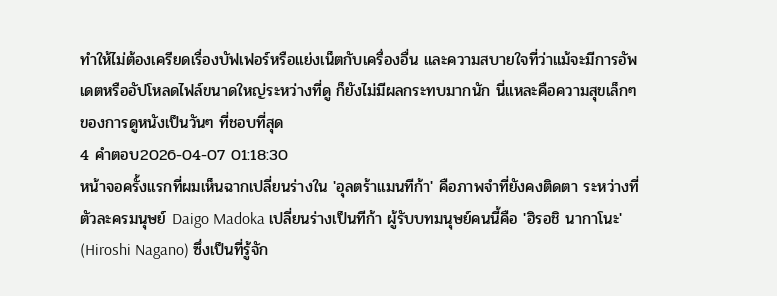ทำให้ไม่ต้องเครียดเรื่องบัฟเฟอร์หรือแย่งเน็ตกับเครื่องอื่น และความสบายใจที่ว่าแม้จะมีการอัพเดตหรืออัปโหลดไฟล์ขนาดใหญ่ระหว่างที่ดู ก็ยังไม่มีผลกระทบมากนัก นี่แหละคือความสุขเล็กๆ ของการดูหนังเป็นวันๆ ที่ชอบที่สุด
4 คำตอบ2026-04-07 01:18:30
หน้าจอครั้งแรกที่ผมเห็นฉากเปลี่ยนร่างใน 'อุลตร้าแมนทีก้า' คือภาพจำที่ยังคงติดตา ระหว่างที่ตัวละครมนุษย์ Daigo Madoka เปลี่ยนร่างเป็นทีก้า ผู้รับบทมนุษย์คนนี้คือ 'ฮิรอชิ นากาโนะ' (Hiroshi Nagano) ซึ่งเป็นที่รู้จัก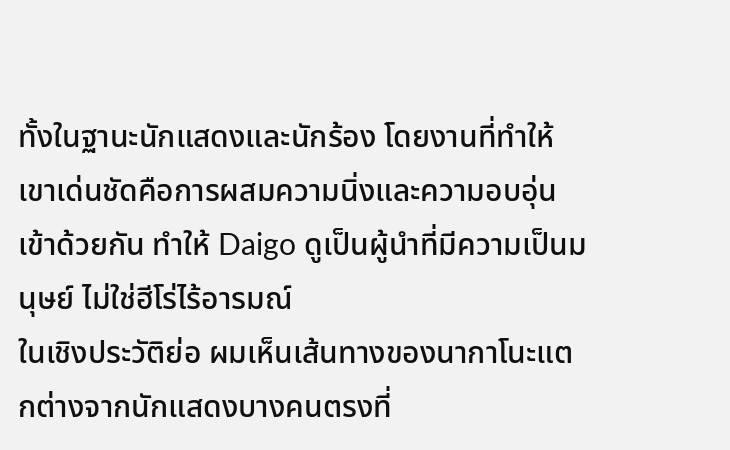ทั้งในฐานะนักแสดงและนักร้อง โดยงานที่ทำให้เขาเด่นชัดคือการผสมความนิ่งและความอบอุ่นเข้าด้วยกัน ทำให้ Daigo ดูเป็นผู้นำที่มีความเป็นมนุษย์ ไม่ใช่ฮีโร่ไร้อารมณ์
ในเชิงประวัติย่อ ผมเห็นเส้นทางของนากาโนะแตกต่างจากนักแสดงบางคนตรงที่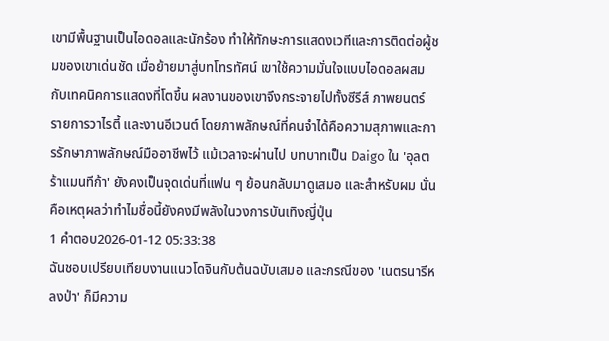เขามีพื้นฐานเป็นไอดอลและนักร้อง ทำให้ทักษะการแสดงเวทีและการติดต่อผู้ชมของเขาเด่นชัด เมื่อย้ายมาสู่บทโทรทัศน์ เขาใช้ความมั่นใจแบบไอดอลผสมกับเทคนิคการแสดงที่โตขึ้น ผลงานของเขาจึงกระจายไปทั้งซีรีส์ ภาพยนตร์ รายการวาไรตี้ และงานอีเวนต์ โดยภาพลักษณ์ที่คนจำได้คือความสุภาพและการรักษาภาพลักษณ์มืออาชีพไว้ แม้เวลาจะผ่านไป บทบาทเป็น Daigo ใน 'อุลตร้าแมนทีก้า' ยังคงเป็นจุดเด่นที่แฟน ๆ ย้อนกลับมาดูเสมอ และสำหรับผม นั่นคือเหตุผลว่าทำไมชื่อนี้ยังคงมีพลังในวงการบันเทิงญี่ปุ่น
1 คำตอบ2026-01-12 05:33:38
ฉันชอบเปรียบเทียบงานแนวโดจินกับต้นฉบับเสมอ และกรณีของ 'เนตรนารีหลงป่า' ก็มีความ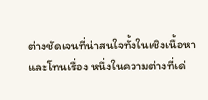ต่างชัดเจนที่น่าสนใจทั้งในเชิงเนื้อหาและโทนเรื่อง หนึ่งในความต่างที่เด่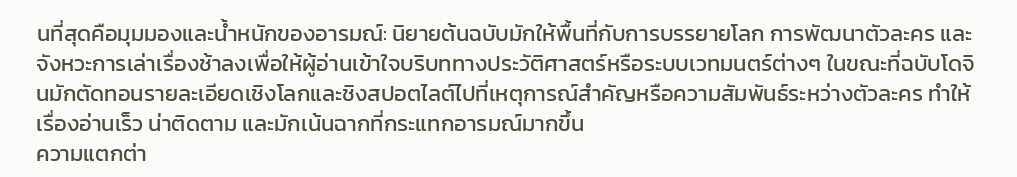นที่สุดคือมุมมองและน้ำหนักของอารมณ์: นิยายต้นฉบับมักให้พื้นที่กับการบรรยายโลก การพัฒนาตัวละคร และจังหวะการเล่าเรื่องช้าลงเพื่อให้ผู้อ่านเข้าใจบริบททางประวัติศาสตร์หรือระบบเวทมนตร์ต่างๆ ในขณะที่ฉบับโดจินมักตัดทอนรายละเอียดเชิงโลกและชิงสปอตไลต์ไปที่เหตุการณ์สำคัญหรือความสัมพันธ์ระหว่างตัวละคร ทำให้เรื่องอ่านเร็ว น่าติดตาม และมักเน้นฉากที่กระแทกอารมณ์มากขึ้น
ความแตกต่า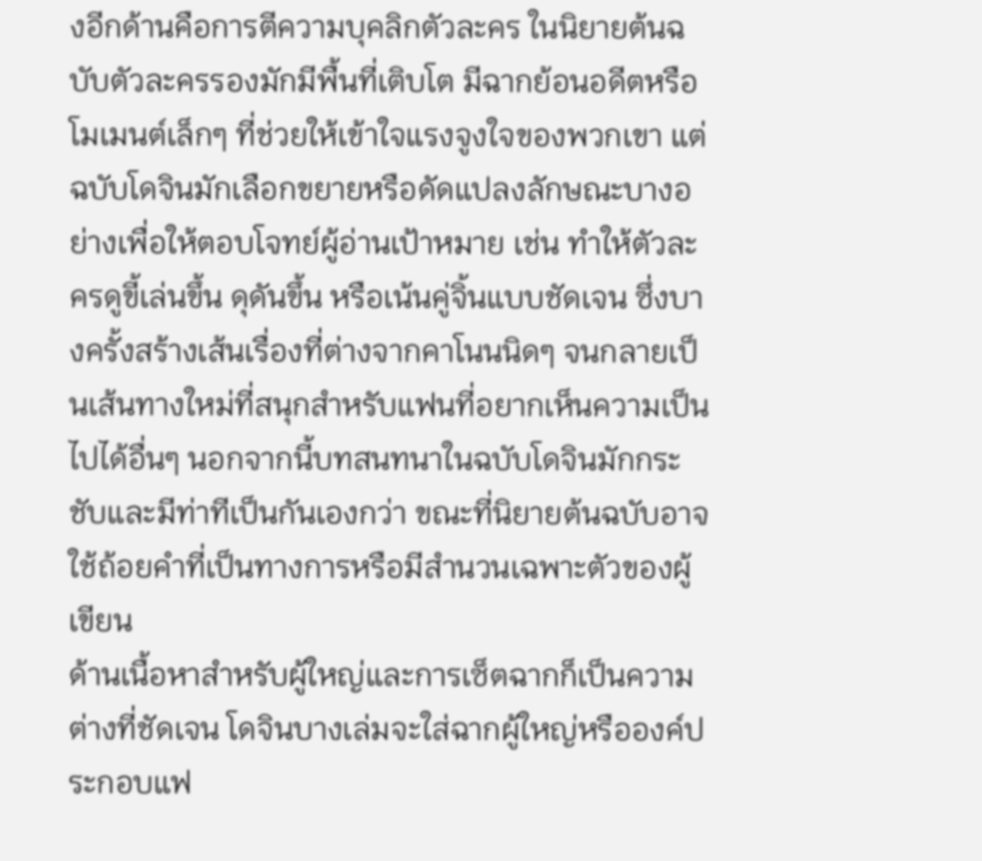งอีกด้านคือการตีความบุคลิกตัวละคร ในนิยายต้นฉบับตัวละครรองมักมีพื้นที่เติบโต มีฉากย้อนอดีตหรือโมเมนต์เล็กๆ ที่ช่วยให้เข้าใจแรงจูงใจของพวกเขา แต่ฉบับโดจินมักเลือกขยายหรือดัดแปลงลักษณะบางอย่างเพื่อให้ตอบโจทย์ผู้อ่านเป้าหมาย เช่น ทำให้ตัวละครดูขี้เล่นขึ้น ดุดันขึ้น หรือเน้นคู่จิ้นแบบชัดเจน ซึ่งบางครั้งสร้างเส้นเรื่องที่ต่างจากคาโนนนิดๆ จนกลายเป็นเส้นทางใหม่ที่สนุกสำหรับแฟนที่อยากเห็นความเป็นไปได้อื่นๆ นอกจากนี้บทสนทนาในฉบับโดจินมักกระชับและมีท่าทีเป็นกันเองกว่า ขณะที่นิยายต้นฉบับอาจใช้ถ้อยคำที่เป็นทางการหรือมีสำนวนเฉพาะตัวของผู้เขียน
ด้านเนื้อหาสำหรับผู้ใหญ่และการเซ็ตฉากก็เป็นความต่างที่ชัดเจน โดจินบางเล่มจะใส่ฉากผู้ใหญ่หรือองค์ประกอบแฟ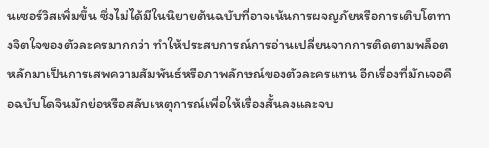นเซอร์วิสเพิ่มขึ้น ซึ่งไม่ได้มีในนิยายต้นฉบับที่อาจเน้นการผจญภัยหรือการเติบโตทางจิตใจของตัวละครมากกว่า ทำให้ประสบการณ์การอ่านเปลี่ยนจากการติดตามพล็อตหลักมาเป็นการเสพความสัมพันธ์หรือภาพลักษณ์ของตัวละครแทน อีกเรื่องที่มักเจอคือฉบับโดจินมักย่อหรือสลับเหตุการณ์เพื่อให้เรื่องสั้นลงและจบ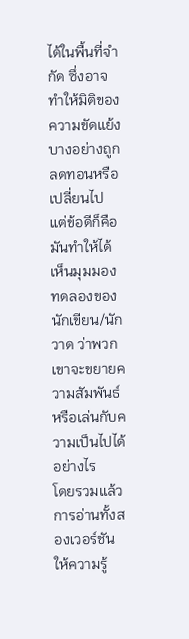ได้ในพื้นที่จำกัด ซึ่งอาจทำให้มิติของความขัดแย้งบางอย่างถูกลดทอนหรือเปลี่ยนไป แต่ข้อดีก็คือมันทำให้ได้เห็นมุมมองทดลองของนักเขียน/นักวาด ว่าพวกเขาจะขยายความสัมพันธ์หรือเล่นกับความเป็นไปได้อย่างไร
โดยรวมแล้วการอ่านทั้งสองเวอร์ชันให้ความรู้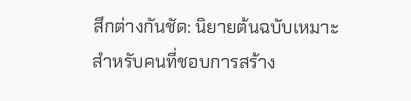สึกต่างกันชัด: นิยายต้นฉบับเหมาะสำหรับคนที่ชอบการสร้าง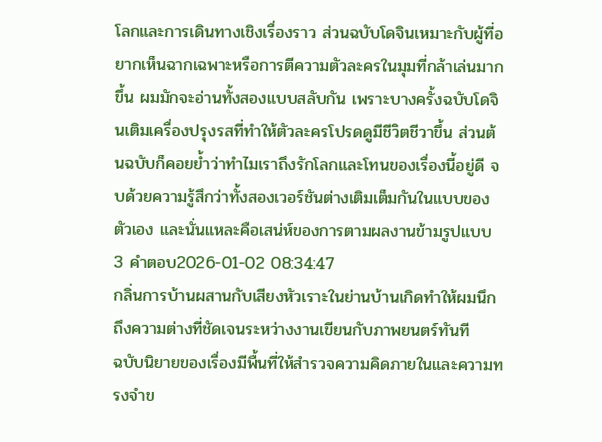โลกและการเดินทางเชิงเรื่องราว ส่วนฉบับโดจินเหมาะกับผู้ที่อยากเห็นฉากเฉพาะหรือการตีความตัวละครในมุมที่กล้าเล่นมากขึ้น ผมมักจะอ่านทั้งสองแบบสลับกัน เพราะบางครั้งฉบับโดจินเติมเครื่องปรุงรสที่ทำให้ตัวละครโปรดดูมีชีวิตชีวาขึ้น ส่วนต้นฉบับก็คอยย้ำว่าทำไมเราถึงรักโลกและโทนของเรื่องนี้อยู่ดี จบด้วยความรู้สึกว่าทั้งสองเวอร์ชันต่างเติมเต็มกันในแบบของตัวเอง และนั่นแหละคือเสน่ห์ของการตามผลงานข้ามรูปแบบ
3 คำตอบ2026-01-02 08:34:47
กลิ่นการบ้านผสานกับเสียงหัวเราะในย่านบ้านเกิดทำให้ผมนึกถึงความต่างที่ชัดเจนระหว่างงานเขียนกับภาพยนตร์ทันที
ฉบับนิยายของเรื่องมีพื้นที่ให้สำรวจความคิดภายในและความทรงจำข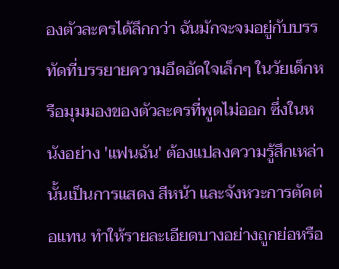องตัวละครได้ลึกกว่า ฉันมักจะจมอยู่กับบรรทัดที่บรรยายความอึดอัดใจเล็กๆ ในวัยเด็กหรือมุมมองของตัวละครที่พูดไม่ออก ซึ่งในหนังอย่าง 'แฟนฉัน' ต้องแปลงความรู้สึกเหล่านั้นเป็นการแสดง สีหน้า และจังหวะการตัดต่อแทน ทำให้รายละเอียดบางอย่างถูกย่อหรือ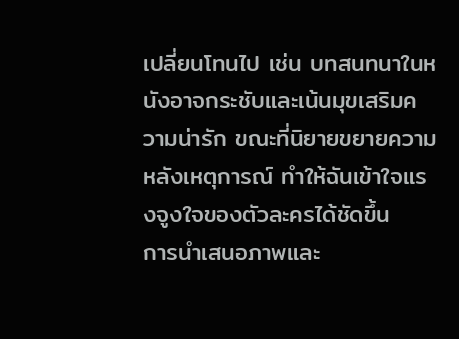เปลี่ยนโทนไป เช่น บทสนทนาในหนังอาจกระชับและเน้นมุขเสริมความน่ารัก ขณะที่นิยายขยายความหลังเหตุการณ์ ทำให้ฉันเข้าใจแรงจูงใจของตัวละครได้ชัดขึ้น
การนำเสนอภาพและ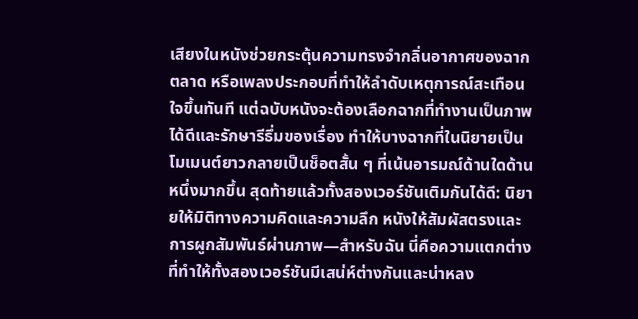เสียงในหนังช่วยกระตุ้นความทรงจำกลิ่นอากาศของฉากตลาด หรือเพลงประกอบที่ทำให้ลำดับเหตุการณ์สะเทือนใจขึ้นทันที แต่ฉบับหนังจะต้องเลือกฉากที่ทำงานเป็นภาพได้ดีและรักษารีธึ่มของเรื่อง ทำให้บางฉากที่ในนิยายเป็นโมเมนต์ยาวกลายเป็นช็อตสั้น ๆ ที่เน้นอารมณ์ด้านใดด้านหนึ่งมากขึ้น สุดท้ายแล้วทั้งสองเวอร์ชันเติมกันได้ดี: นิยายให้มิติทางความคิดและความลึก หนังให้สัมผัสตรงและการผูกสัมพันธ์ผ่านภาพ—สำหรับฉัน นี่คือความแตกต่างที่ทำให้ทั้งสองเวอร์ชันมีเสน่ห์ต่างกันและน่าหลง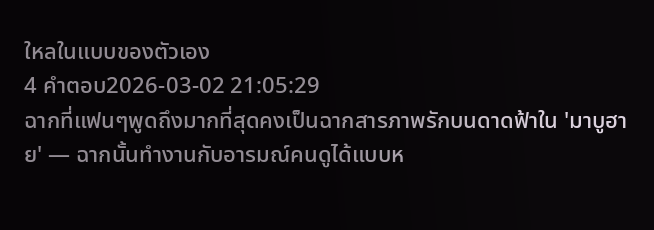ใหลในแบบของตัวเอง
4 คำตอบ2026-03-02 21:05:29
ฉากที่แฟนๆพูดถึงมากที่สุดคงเป็นฉากสารภาพรักบนดาดฟ้าใน 'มาบูฮาย' — ฉากนั้นทำงานกับอารมณ์คนดูได้แบบห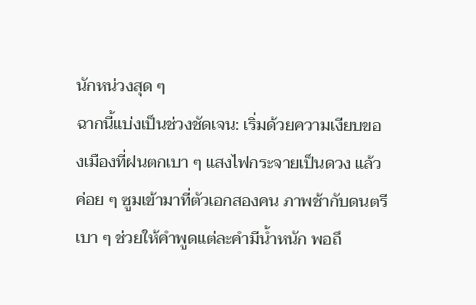นักหน่วงสุด ๆ
ฉากนี้แบ่งเป็นช่วงชัดเจน: เริ่มด้วยความเงียบของเมืองที่ฝนตกเบา ๆ แสงไฟกระจายเป็นดวง แล้วค่อย ๆ ซูมเข้ามาที่ตัวเอกสองคน ภาพช้ากับดนตรีเบา ๆ ช่วยให้คำพูดแต่ละคำมีน้ำหนัก พอถึ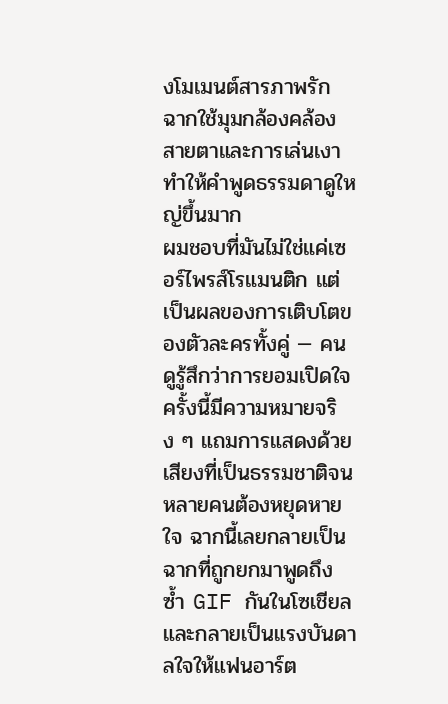งโมเมนต์สารภาพรัก ฉากใช้มุมกล้องคล้องสายตาและการเล่นเงา ทำให้คำพูดธรรมดาดูใหญ่ขึ้นมาก
ผมชอบที่มันไม่ใช่แค่เซอร์ไพรส์โรแมนติก แต่เป็นผลของการเติบโตของตัวละครทั้งคู่ — คนดูรู้สึกว่าการยอมเปิดใจครั้งนี้มีความหมายจริง ๆ แถมการแสดงด้วยเสียงที่เป็นธรรมชาติจนหลายคนต้องหยุดหายใจ ฉากนี้เลยกลายเป็นฉากที่ถูกยกมาพูดถึง ซ้ำ GIF กันในโซเชียล และกลายเป็นแรงบันดาลใจให้แฟนอาร์ต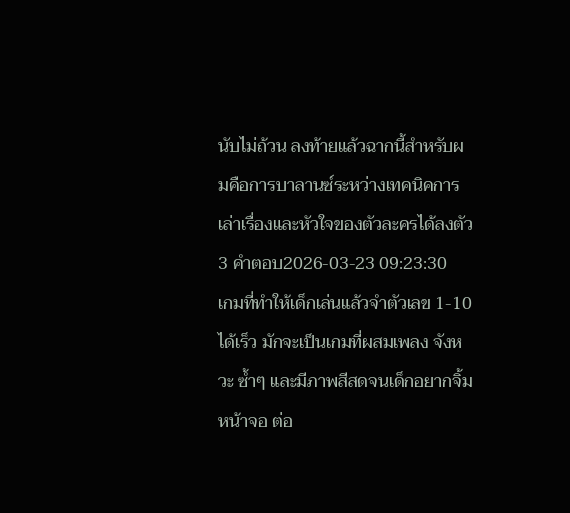นับไม่ถ้วน ลงท้ายแล้วฉากนี้สำหรับผมคือการบาลานซ์ระหว่างเทคนิคการเล่าเรื่องและหัวใจของตัวละครได้ลงตัว
3 คำตอบ2026-03-23 09:23:30
เกมที่ทำให้เด็กเล่นแล้วจำตัวเลข 1-10 ได้เร็ว มักจะเป็นเกมที่ผสมเพลง จังหวะ ซ้ำๆ และมีภาพสีสดจนเด็กอยากจิ้มหน้าจอ ต่อ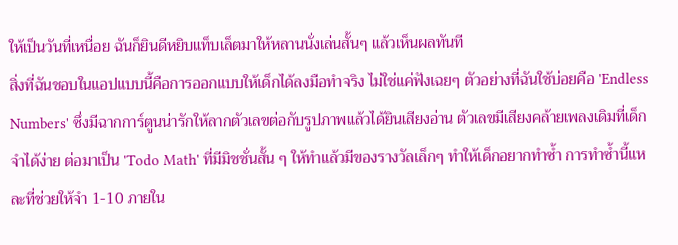ให้เป็นวันที่เหนื่อย ฉันก็ยินดีหยิบแท็บเล็ตมาให้หลานนั่งเล่นสั้นๆ แล้วเห็นผลทันที
สิ่งที่ฉันชอบในแอปแบบนี้คือการออกแบบให้เด็กได้ลงมือทำจริง ไม่ใช่แค่ฟังเฉยๆ ตัวอย่างที่ฉันใช้บ่อยคือ 'Endless Numbers' ซึ่งมีฉากการ์ตูนน่ารักให้ลากตัวเลขต่อกับรูปภาพแล้วได้ยินเสียงอ่าน ตัวเลขมีเสียงคล้ายเพลงเดิมที่เด็กจำได้ง่าย ต่อมาเป็น 'Todo Math' ที่มีมิชชั่นสั้น ๆ ให้ทำแล้วมีของรางวัลเล็กๆ ทำให้เด็กอยากทำซ้ำ การทำซ้ำนี้แหละที่ช่วยให้จำ 1-10 ภายใน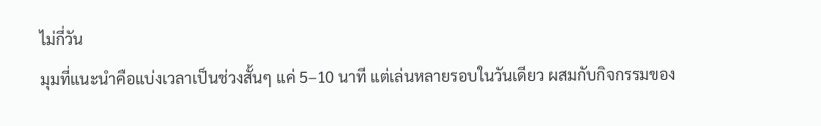ไม่กี่วัน
มุมที่แนะนำคือแบ่งเวลาเป็นช่วงสั้นๆ แค่ 5–10 นาที แต่เล่นหลายรอบในวันเดียว ผสมกับกิจกรรมของ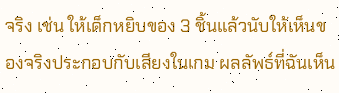จริง เช่น ให้เด็กหยิบของ 3 ชิ้นแล้วนับให้เห็นของจริงประกอบกับเสียงในเกม ผลลัพธ์ที่ฉันเห็น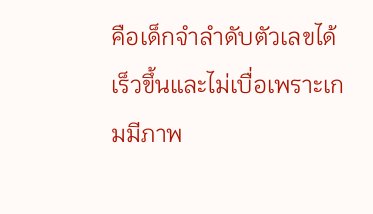คือเด็กจำลำดับตัวเลขได้เร็วขึ้นและไม่เบื่อเพราะเกมมีภาพ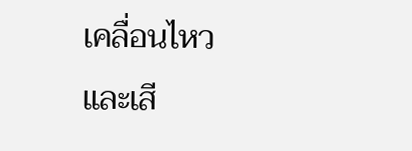เคลื่อนไหวและเสี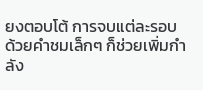ยงตอบโต้ การจบแต่ละรอบด้วยคำชมเล็กๆ ก็ช่วยเพิ่มกำลัง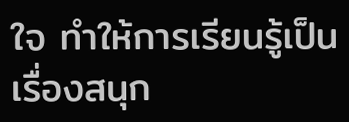ใจ ทำให้การเรียนรู้เป็นเรื่องสนุก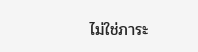ไม่ใช่ภาระ